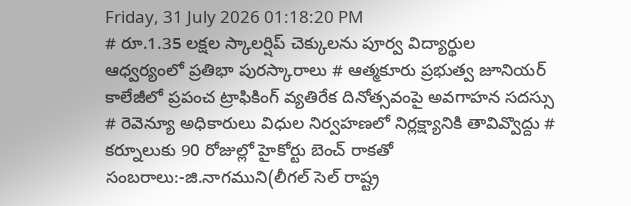Friday, 31 July 2026 01:18:20 PM
# రూ.1.35 లక్షల స్కాలర్షిప్ చెక్కులను పూర్వ విద్యార్థుల ఆధ్వర్యంలో ప్రతిభా పురస్కారాలు # ఆత్మకూరు ప్రభుత్వ జూనియర్ కాలేజీలో ప్రపంచ ట్రాఫికింగ్ వ్యతిరేక దినోత్సవంపై అవగాహన సదస్సు # రెవెన్యూ అధికారులు విధుల నిర్వహణలో నిర్లక్ష్యానికి తావివ్వొద్దు # కర్నూలుకు 90 రోజుల్లో హైకోర్టు బెంచ్ రాకతో సంబరాలు:-జి.నాగముని(లీగల్ సెల్ రాష్ట్ర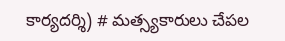కార్యదర్శి) # మత్స్యకారులు చేపల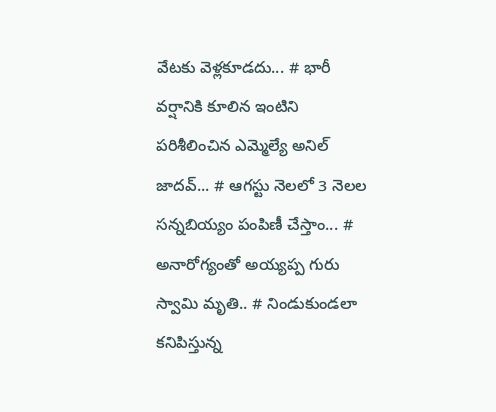వేటకు వెళ్లకూడదు... # భారీ వర్షానికి కూలిన ఇంటిని పరిశీలించిన ఎమ్మెల్యే అనిల్ జాదవ్... # ఆగస్టు నెలలో 3 నెలల సన్నబియ్యం పంపిణీ చేస్తాం... # అనారోగ్యంతో అయ్యప్ప గురు స్వామి మృతి.. # నిండుకుండలా కనిపిస్తున్న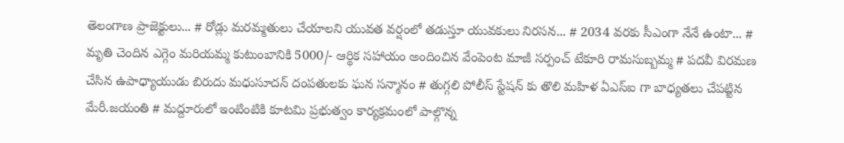తెలంగాణ ప్రాజెక్టులు... # రోడ్లు మరమ్మతులు చేయాలని యువత వర్షంలో తడుస్తూ యువకులు నిరసన... # 2034 వరకు సీఎంగా నేనే ఉంటా... # మృతి చెందిన ఎగ్గెం మరియమ్మ కుటుంబానికి 5000/- ఆర్థిక సహాయం అందించిన వేంపెంట మాజీ సర్పంచ్ టేకూరి రామసుబ్బమ్మ # పదవీ విరమణ చేసిన ఉపాధ్యాయుడు బిరుదు మధుసూదన్ దంపతులకు ఘన సన్మానం # తుగ్గలి పోలీస్ స్టేషన్ కు తొలి మహిళ ఏఎస్ఐ గా బాధ్యతలు చేపట్టిన మేరీ.జయంతి # మద్దూరులో ఇంటింటికి కూటమి ప్రభుత్వం కార్యక్రమంలో పాల్గొన్న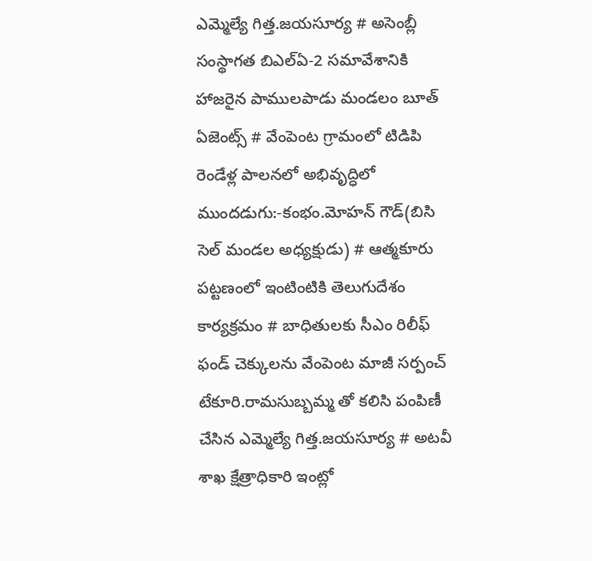ఎమ్మెల్యే గిత్త.జయసూర్య # అసెంబ్లీ సంస్థాగత బిఎల్ఏ-2 సమావేశానికి హాజరైన పాములపాడు మండలం బూత్ ఏజెంట్స్ # వేంపెంట గ్రామంలో టిడిపి రెండేళ్ల పాలనలో అభివృద్ధిలో ముందడుగు:-కంభం.మోహన్ గౌడ్(బిసి సెల్ మండల అధ్యక్షుడు) # ఆత్మకూరు పట్టణంలో ఇంటింటికి తెలుగుదేశం కార్యక్రమం # బాధితులకు సీఎం రిలీఫ్ ఫండ్ చెక్కులను వేంపెంట మాజీ సర్పంచ్ టేకూరి.రామసుబ్బమ్మ తో కలిసి పంపిణీ చేసిన ఎమ్మెల్యే గిత్త.జయసూర్య # అటవీ శాఖ క్షేత్రాధికారి ఇంట్లో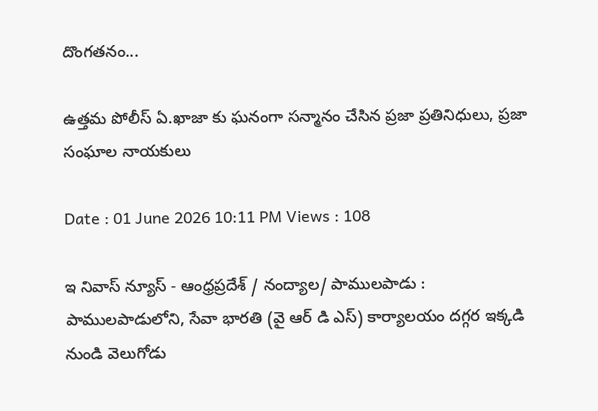దొంగతనం...

ఉత్తమ పోలీస్ ఏ.ఖాజా కు ఘనంగా సన్మానం చేసిన ప్రజా ప్రతినిధులు, ప్రజా సంఘాల నాయకులు

Date : 01 June 2026 10:11 PM Views : 108

ఇ నివాస్ న్యూస్ - ఆంధ్రప్రదేశ్ / నంద్యాల/ పాములపాడు : పాములపాడులోని, సేవా భారతి (వై ఆర్ డి ఎస్) కార్యాలయం దగ్గర ఇక్కడి నుండి వెలుగోడు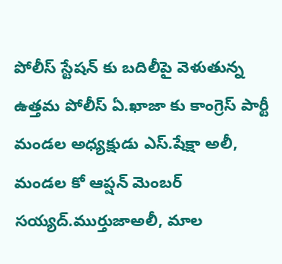పోలీస్ స్టేషన్ కు బదిలీపై వెళుతున్న ఉత్తమ పోలీస్ ఏ.ఖాజా కు కాంగ్రెస్ పార్టీ మండల అధ్యక్షుడు ఎస్.షేక్షా అలీ, మండల కో ఆప్షన్ మెంబర్ సయ్యద్.ముర్తుజాఅలీ, మాల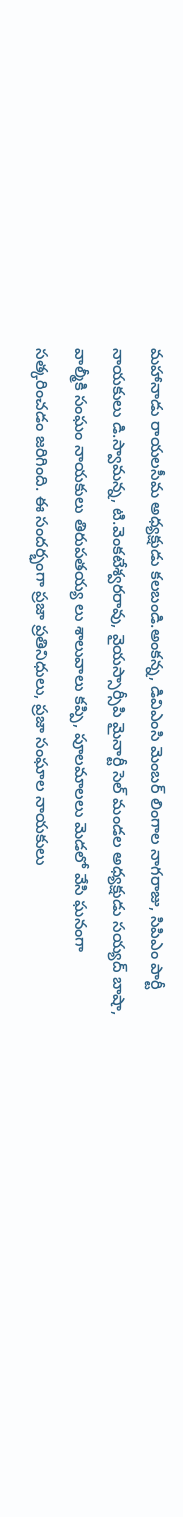మహానాడు రాయలసీమ అధ్యక్షుడు కలబండి.అంకన్న, డివిఎంసి మెంబర్ లింగాల నాగరాజు, సిపిఎం పార్టీ నాయకులు డి.స్వామన్న, టి.వెంకటేశ్వరరావు, వైయస్సార్సీపి మైనార్టీ సెల్ మండల అధ్యక్షుడు సయ్యద్ బాషా, వాల్మీకి సంఘం నాయకులు తిరుపతయ్య లు శాలువాలు కప్పి, పూలమాలలు మెడలో వేసి ఘనంగా సత్కరించడం జరిగింది. ఈ సందర్భంగా ప్రజా ప్రతినిధులు, ప్రజా సంఘాల నాయకులు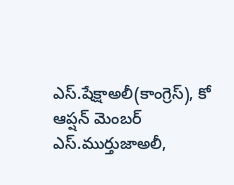ఎస్.షేక్షాఅలీ(కాంగ్రెస్), కో ఆప్షన్ మెంబర్ ఎస్.ముర్తుజాఅలీ,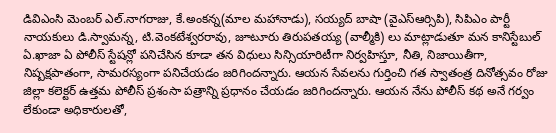డివిఎంసి మెంబర్ ఎల్.నాగరాజు, కే.అంకన్న(మాల మహానాడు), సయ్యద్ బాషా (వైఎస్ఆర్సిపి), సిపిఎం పార్టీ నాయకులు డి.స్వామన్న, టి.వెంకటేశ్వరరావు, జూటూరు తిరుపతయ్య (వాల్మీకి) లు మాట్లాడుతూ మన కానిస్టేబుల్ ఏ.ఖాజా ఏ పోలీస్ స్టేషన్లో పనిచేసిన కూడా తన విధులు సిన్సియారిటీగా నిర్వహిస్తూ, నీతి, నిజాయితీగా, నిష్పక్షపాతంగా, సామరస్యంగా పనిచేయడం జరిగిందన్నారు. ఆయన సేవలను గుర్తించి గత స్వాతంత్ర దినోత్సవం రోజు జిల్లా కలెక్టర్ ఉత్తమ పోలీస్ ప్రశంసా పత్రాన్ని ప్రధానం చేయడం జరిగిందన్నారు. ఆయన నేను పోలీస్ కథ అనే గర్వం లేకుండా అధికారులతో,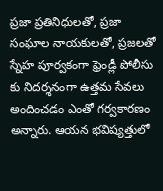ప్రజా ప్రతినిధులతో, ప్రజా సంఘాల నాయకులతో, ప్రజలతో స్నేహ పూర్వకంగా ఫ్రెండ్లీ పోలీసు కు నిదర్శనంగా ఉత్తమ సేవలు అందించడం ఎంతో గర్వకారణం అన్నారు. ఆయన భవిష్యత్తులో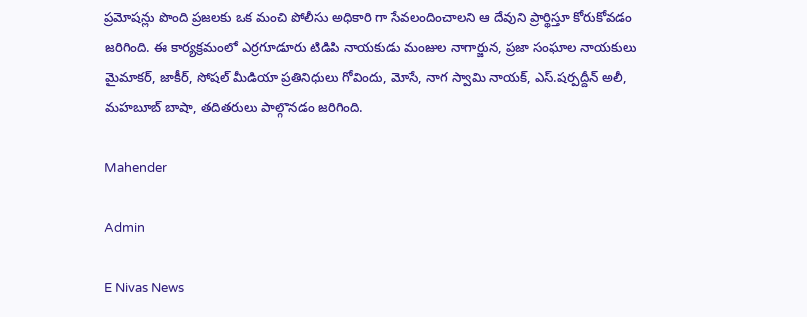ప్రమోషన్లు పొంది ప్రజలకు ఒక మంచి పోలీసు అధికారి గా సేవలందించాలని ఆ దేవుని ప్రార్థిస్తూ కోరుకోవడం జరిగింది. ఈ కార్యక్రమంలో ఎర్రగూడూరు టిడిపి నాయకుడు మంజుల నాగార్జున, ప్రజా సంఘాల నాయకులు మైమాకర్, జాకీర్, సోషల్ మీడియా ప్రతినిధులు గోవిందు, మోసే, నాగ స్వామి నాయక్, ఎస్.షర్పద్దీన్ అలీ, మహబూబ్ బాషా, తదితరులు పాల్గొనడం జరిగింది.

Mahender

Admin

E Nivas News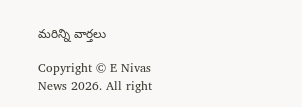మరిన్ని వార్తలు

Copyright © E Nivas News 2026. All right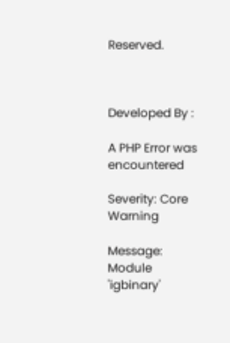Reserved.



Developed By :

A PHP Error was encountered

Severity: Core Warning

Message: Module 'igbinary'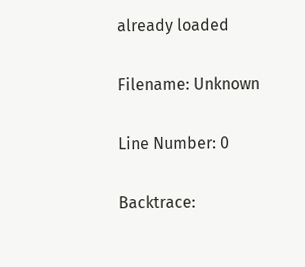already loaded

Filename: Unknown

Line Number: 0

Backtrace: